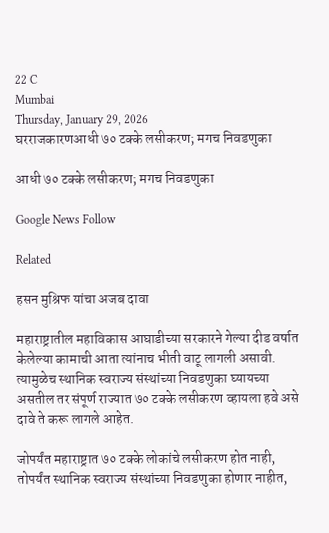22 C
Mumbai
Thursday, January 29, 2026
घरराजकारणआधी ७० टक्के लसीकरण; मगच निवडणुका

आधी ७० टक्के लसीकरण; मगच निवडणुका

Google News Follow

Related

हसन मुश्रिफ यांचा अजब दावा

महाराष्ट्रातील महाविकास आघाडीच्या सरकारने गेल्या दीड वर्षात केलेल्या कामाची आता त्यांनाच भीती वाटू लागली असावी. त्यामुळेच स्थानिक स्वराज्य संस्थांच्या निवडणुका घ्यायच्या असतील तर संपूर्ण राज्यात ७० टक्के लसीकरण व्हायला हवे असे दावे ते करू लागले आहेत.

जोपर्यंत महाराष्ट्रात ७० टक्के लोकांचे लसीकरण होत नाही, तोपर्यंत स्थानिक स्वराज्य संस्थांच्या निवडणुका होणार नाहीत,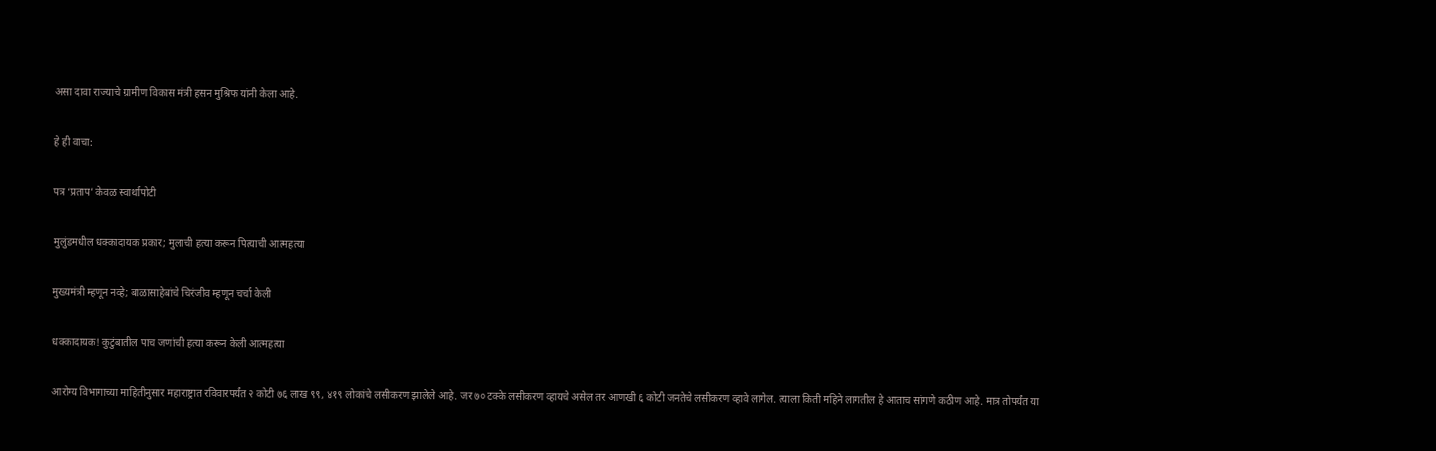असा दावा राज्याचे ग्रामीण विकास मंत्री हसन मुश्रिफ यांनी केला आहे.

हे ही वाचा:

पत्र ‘प्रताप’ केवळ स्वार्थापोटी

मुलुंडमधील धक्कादायक प्रकार; मुलाची हत्या करून पित्याची आत्महत्या

मुख्यमंत्री म्हणून नव्हे; बाळासाहेबांचे चिरंजीव म्हणून चर्चा केली

धक्कादायक! कुटुंबातील पाच जणांची हत्या करून केली आत्महत्या

आरोग्य विभागाच्या माहितीनुसार महाराष्ट्रात रविवारपर्यंत २ कोटी ७६ लाख ९९, ४१९ लोकांचे लसीकरण झालेले आहे. जर ७० टक्के लसीकरण व्हायचे असेल तर आणखी ६ कोटी जनतेचे लसीकरण व्हावे लागेल. त्याला किती महिने लागतील हे आताच सांगणे कठीण आहे. मात्र तोपर्यंत या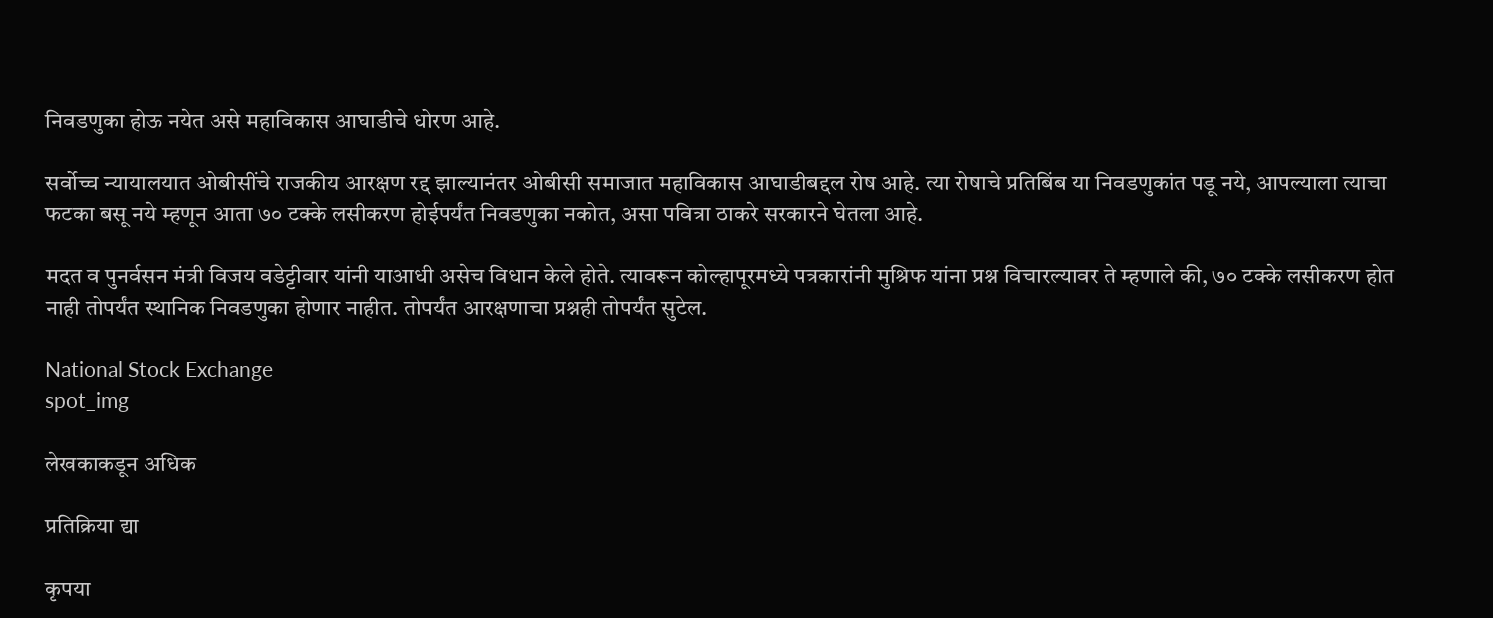निवडणुका होऊ नयेत असे महाविकास आघाडीचे धोरण आहे.

सर्वोच्च न्यायालयात ओबीसींचे राजकीय आरक्षण रद्द झाल्यानंतर ओबीसी समाजात महाविकास आघाडीबद्दल रोष आहे. त्या रोषाचे प्रतिबिंब या निवडणुकांत पडू नये, आपल्याला त्याचा फटका बसू नये म्हणून आता ७० टक्के लसीकरण होईपर्यंत निवडणुका नकोत, असा पवित्रा ठाकरे सरकारने घेतला आहे.

मदत व पुनर्वसन मंत्री विजय वडेट्टीवार यांनी याआधी असेच विधान केले होते. त्यावरून कोल्हापूरमध्ये पत्रकारांनी मुश्रिफ यांना प्रश्न विचारल्यावर ते म्हणाले की, ७० टक्के लसीकरण होत नाही तोपर्यंत स्थानिक निवडणुका होणार नाहीत. तोपर्यंत आरक्षणाचा प्रश्नही तोपर्यंत सुटेल.

National Stock Exchange
spot_img

लेखकाकडून अधिक

प्रतिक्रिया द्या

कृपया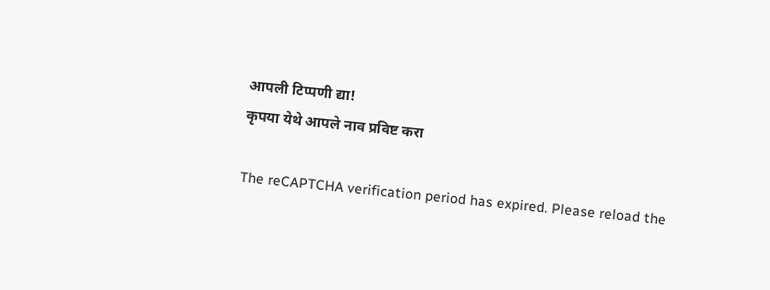आपली टिप्पणी द्या!
कृपया येथे आपले नाव प्रविष्ट करा

The reCAPTCHA verification period has expired. Please reload the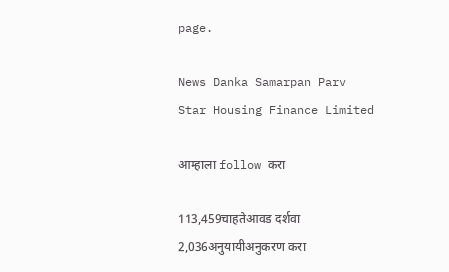page.

News Danka Samarpan Parv
Star Housing Finance Limited

आम्हाला follow करा

113,459चाहतेआवड दर्शवा
2,036अनुयायीअनुकरण करा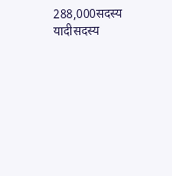288,000सदस्य यादीसदस्य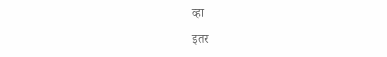व्हा

इतर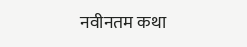नवीनतम कथा